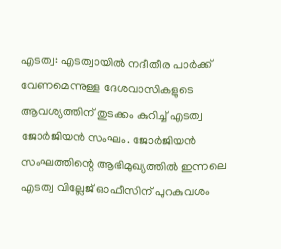എടത്വ: എടത്വായിൽ നദീതീര പാർക്ക് വേണമെന്നുള്ള ദേശവാസികളുടെ ആവശ്യത്തിന് തുടക്കം കുറിച്ച് എടത്വ ജോർജിയൻ സംഘം. ജോർജിയൻ സംഘത്തിന്റെ ആഭിമുഖ്യത്തിൽ ഇന്നലെ എടത്വ വില്ലേജ് ഓഫീസിന് പുറകുവശം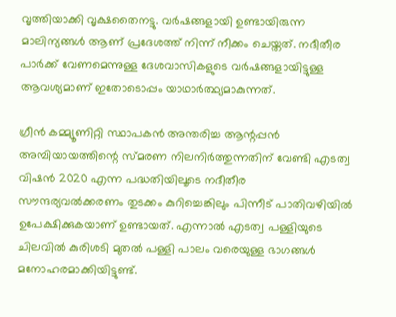വൃത്തിയാക്കി വൃക്ഷതൈനട്ടു. വർഷങ്ങളായി ഉണ്ടായിരുന്ന മാലിന്യങ്ങൾ ആണ് പ്രദേശത്ത് നിന്ന് നീക്കം ചെയ്തത്. നദീതീര പാർക്ക് വേണമെന്നുള്ള ദേശവാസികളുടെ വർഷങ്ങളായിട്ടുള്ള
ആവശ്യമാണ് ഇതോടൊപ്പം യാഥാർത്ഥ്യമാകുന്നത്.

ഗ്രീൻ കമ്മ്യൂണിറ്റി സ്ഥാപകൻ അന്തരിച്ച ആന്റപ്പൻ അമ്പിയായത്തിന്റെ സ്മരണ നിലനിർത്തുന്നതിന് വേണ്ടി എടത്വ വിഷൻ 2020 എന്ന പദ്ധതിയിലൂടെ നദീതീര സൗന്ദര്യവൽക്കരണം തുടക്കം കുറിച്ചെങ്കിലും പിന്നീട് പാതിവഴിയിൽ ഉപേക്ഷിക്കുകയാണ് ഉണ്ടായത്. എന്നാൽ എടത്വ പള്ളിയുടെ ചിലവിൽ കുരിശടി മുതൽ പള്ളി പാലം വരെയുള്ള ഭാഗങ്ങൾ മനോഹരമാക്കിയിട്ടുണ്ട്.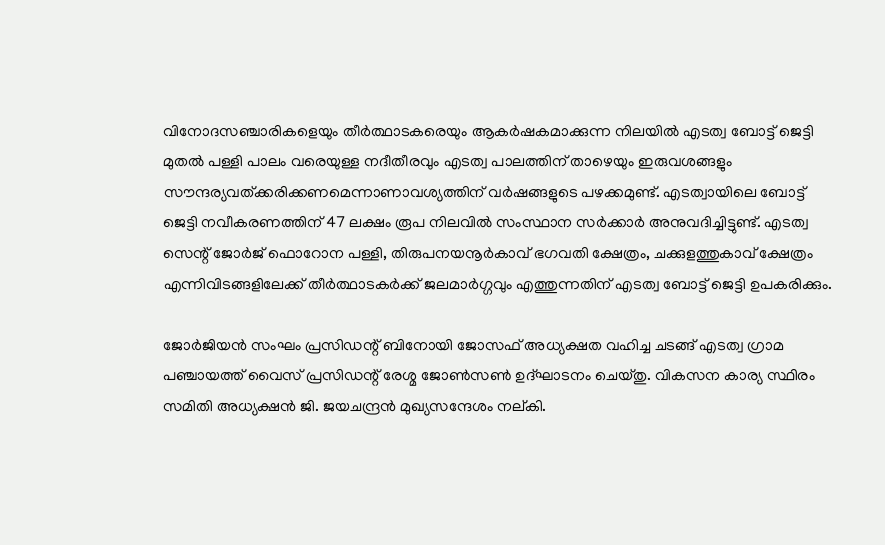വിനോദസഞ്ചാരികളെയും തീർത്ഥാടകരെയും ആകർഷകമാക്കുന്ന നിലയിൽ എടത്വ ബോട്ട് ജെട്ടി മുതൽ പള്ളി പാലം വരെയുള്ള നദീതീരവും എടത്വ പാലത്തിന് താഴെയും ഇരുവശങ്ങളും സൗന്ദര്യവത്ക്കരിക്കണമെന്നാണാവശ്യത്തിന് വർഷങ്ങളുടെ പഴക്കമുണ്ട്. എടത്വായിലെ ബോട്ട് ജെട്ടി നവീകരണത്തിന് 47 ലക്ഷം രൂപ നിലവിൽ സംസ്ഥാന സർക്കാർ അനുവദിച്ചിട്ടുണ്ട്. എടത്വ സെന്റ് ജോർജ് ഫൊറോന പള്ളി, തിരുപനയനൂർകാവ് ഭഗവതി ക്ഷേത്രം, ചക്കുളത്തുകാവ് ക്ഷേത്രം എന്നിവിടങ്ങളിലേക്ക് തീർത്ഥാടകർക്ക് ജലമാർഗ്ഗവും എത്തുന്നതിന് എടത്വ ബോട്ട് ജെട്ടി ഉപകരിക്കും.

ജോർജിയൻ സംഘം പ്രസിഡന്റ് ബിനോയി ജോസഫ് അധ്യക്ഷത വഹിച്ച ചടങ്ങ് എടത്വ ഗ്രാമ പഞ്ചായത്ത് വൈസ് പ്രസിഡന്റ് രേശ്മ ജോൺസൺ ഉദ്ഘാടനം ചെയ്തു. വികസന കാര്യ സ്ഥിരം സമിതി അധ്യക്ഷൻ ജി. ജയചന്ദ്രൻ മുഖ്യസന്ദേശം നല്കി.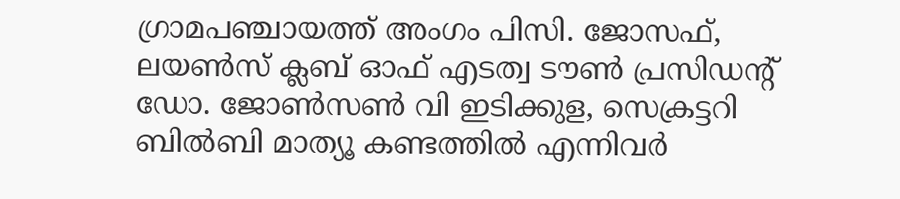ഗ്രാമപഞ്ചായത്ത് അംഗം പിസി. ജോസഫ്, ലയൺസ് ക്ലബ് ഓഫ് എടത്വ ടൗൺ പ്രസിഡന്റ് ഡോ. ജോൺസൺ വി ഇടിക്കുള, സെക്രട്ടറി ബിൽബി മാത്യൂ കണ്ടത്തിൽ എന്നിവർ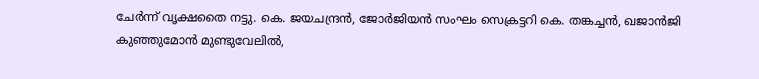ചേർന്ന് വൃക്ഷതൈ നട്ടു. കെ. ജയചന്ദ്രൻ, ജോർജിയൻ സംഘം സെക്രട്ടറി കെ. തങ്കച്ചൻ, ഖജാൻജി കുഞ്ഞുമോൻ മുണ്ടുവേലിൽ,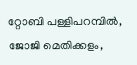റ്റോബി പള്ളിപറമ്പിൽ, ജോജി മെതിക്കളം,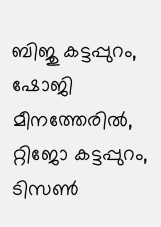ബിജു കട്ടപ്പുറം, ഷോജി മീനത്തേരിൽ, റ്റിജോ കട്ടപ്പുറം, ടിസൺ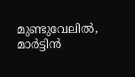മുണ്ടുവേലിൽ, മാർട്ടിൻ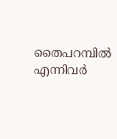തൈപറമ്പിൽ എന്നിവർ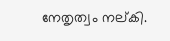നേതൃത്വം നല്കി.